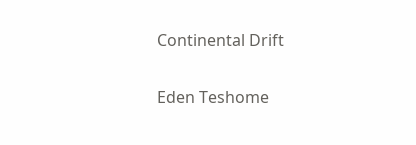Continental Drift

Eden Teshome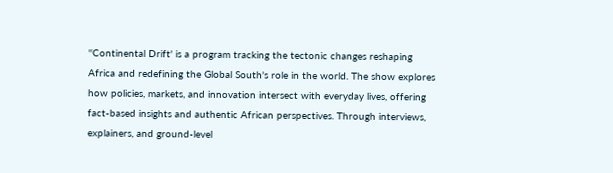''Continental Drift' is a program tracking the tectonic changes reshaping Africa and redefining the Global South's role in the world. The show explores how policies, markets, and innovation intersect with everyday lives, offering fact-based insights and authentic African perspectives. Through interviews, explainers, and ground-level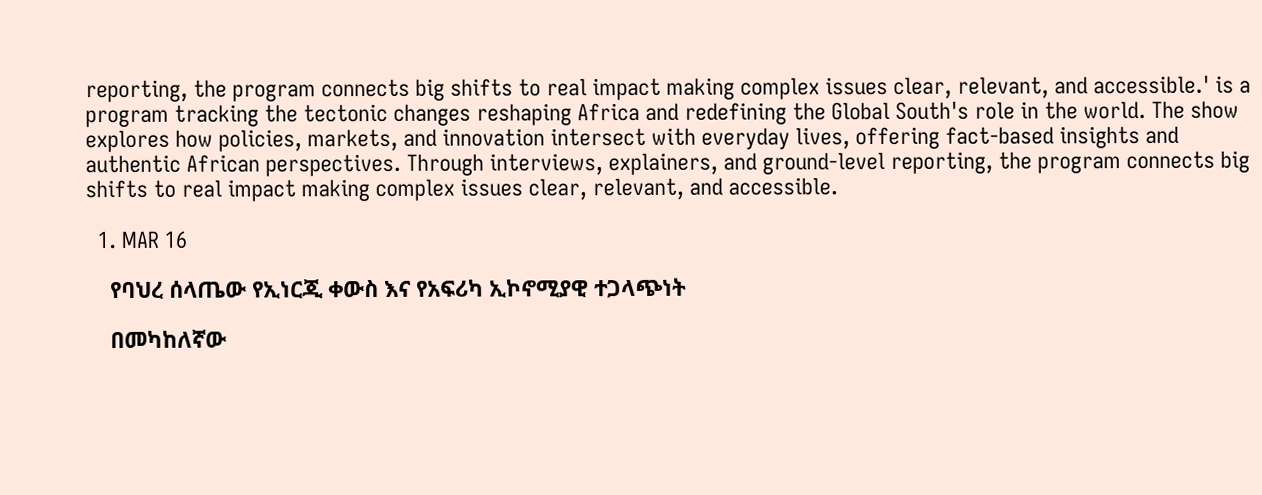reporting, the program connects big shifts to real impact making complex issues clear, relevant, and accessible.' is a program tracking the tectonic changes reshaping Africa and redefining the Global South's role in the world. The show explores how policies, markets, and innovation intersect with everyday lives, offering fact-based insights and authentic African perspectives. Through interviews, explainers, and ground-level reporting, the program connects big shifts to real impact making complex issues clear, relevant, and accessible.

  1. MAR 16

    የባህረ ሰላጤው የኢነርጂ ቀውስ እና የአፍሪካ ኢኮኖሚያዊ ተጋላጭነት

    በመካከለኛው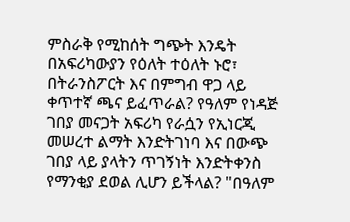ምስራቅ የሚከሰት ግጭት እንዴት በአፍሪካውያን የዕለት ተዕለት ኑሮ፣ በትራንስፖርት እና በምግብ ዋጋ ላይ ቀጥተኛ ጫና ይፈጥራል? የዓለም የነዳጅ ገበያ መናጋት አፍሪካ የራሷን የኢነርጂ መሠረተ ልማት እንድትገነባ እና በውጭ ገበያ ላይ ያላትን ጥገኝነት እንድትቀንስ የማንቂያ ደወል ሊሆን ይችላል? "በዓለም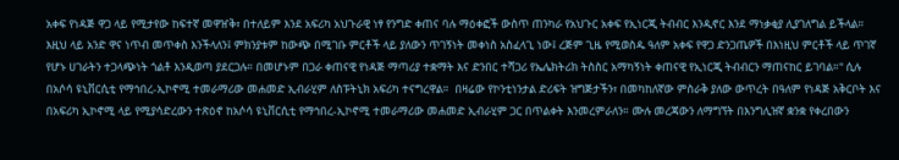አቀፍ የነዳጅ ዋጋ ላይ የሚታየው ከፍተኛ መዋዠቅ፣ በተለይም እንደ አፍሪካ አህጉራዊ ነፃ የንግድ ቀጠና ባሉ ማዕቀፎች ውስጥ ጠንካራ የአህጉር አቀፍ የኢነርጂ ትብብር እንዲኖር እንደ ማነቃቂያ ሊያገለግል ይችላል። እዚህ ላይ አንድ ዋና ነጥብ መጥቀስ እንችላለን፤ ምክንያቱም ከውጭ በሚገቡ ምርቶች ላይ ያለውን ጥገኝነት መቀነስ አስፈላጊ ነው፤ ረጅም ጊዜ የሚወስዱ ዓለም አቀፍ የዋጋ ድንጋጤዎች በእነዚህ ምርቶች ላይ ጥገኛ የሆኑ ሀገራትን ተጋላጭነት ጎልቶ እንዲወጣ ያደርጋሉ። በመሆኑም በጋራ ቀጠናዊ የነዳጅ ማጣሪያ ተቋማት እና ድንበር ተሻጋሪ የኤሌክትሪክ ትስስር አማካኝነት ቀጠናዊ የኢነርጂ ትብብርን ማጠናከር ይገባል።" ሲሉ በአሶሳ ዩኒቨርሲቲ የማኅበረ-ኢኮኖሚ ተመራማሪው መሐመድ ኢብራሂም ለስፑትኒክ አፍሪካ ተናግረዋል።  በዛሬው የኮንቲነንታል ድሪፍት ዝግጅታችን፣ በመካከለኛው ምስራቅ ያለው ውጥረት በዓለም የነዳጅ አቅርቦት እና በአፍሪካ ኢኮኖሚ ላይ የሚያሳድረውን ተጽዕኖ ከአሶሳ ዩኒቨርሲቲ የማኅበረ-ኢኮኖሚ ተመራማሪው መሐመድ ኢብራሂም ጋር በጥልቀት እንመረምራለን። ሙሉ መረጃውን ለማግኘት በእንግሊዝኛ ቋንቋ የቀረበውን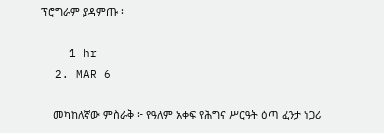ፕሮግራም ያዳምጡ ፡

    1 hr
  2. MAR 6

    መካከለኛው ምስራቅ ፦ የዓለም አቀፍ የሕግና ሥርዓት ዕጣ ፈንታ ነጋሪ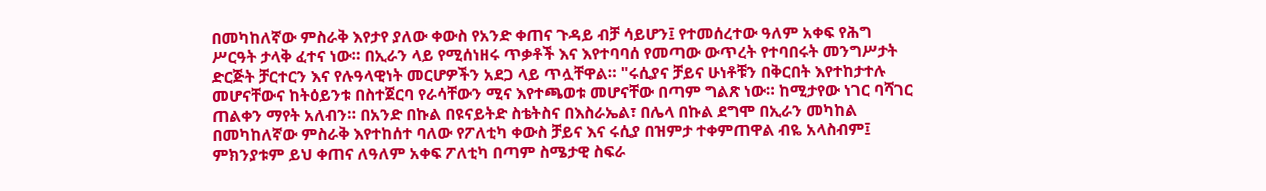በመካከለኛው ምስራቅ እየታየ ያለው ቀውስ የአንድ ቀጠና ጉዳይ ብቻ ሳይሆን፤ የተመሰረተው ዓለም አቀፍ የሕግ ሥርዓት ታላቅ ፈተና ነው። በኢራን ላይ የሚሰነዘሩ ጥቃቶች እና እየተባባሰ የመጣው ውጥረት የተባበሩት መንግሥታት ድርጅት ቻርተርን እና የሉዓላዊነት መርሆዎችን አደጋ ላይ ጥሏቸዋል። "ሩሲያና ቻይና ሁነቶቹን በቅርበት እየተከታተሉ መሆናቸውና ከትዕይንቱ በስተጀርባ የራሳቸውን ሚና እየተጫወቱ መሆናቸው በጣም ግልጽ ነው። ከሚታየው ነገር ባሻገር ጠልቀን ማየት አለብን። በአንድ በኩል በዩናይትድ ስቴትስና በእስራኤል፣ በሌላ በኩል ደግሞ በኢራን መካከል በመካከለኛው ምስራቅ እየተከሰተ ባለው የፖለቲካ ቀውስ ቻይና እና ሩሲያ በዝምታ ተቀምጠዋል ብዬ አላስብም፤ ምክንያቱም ይህ ቀጠና ለዓለም አቀፍ ፖለቲካ በጣም ስሜታዊ ስፍራ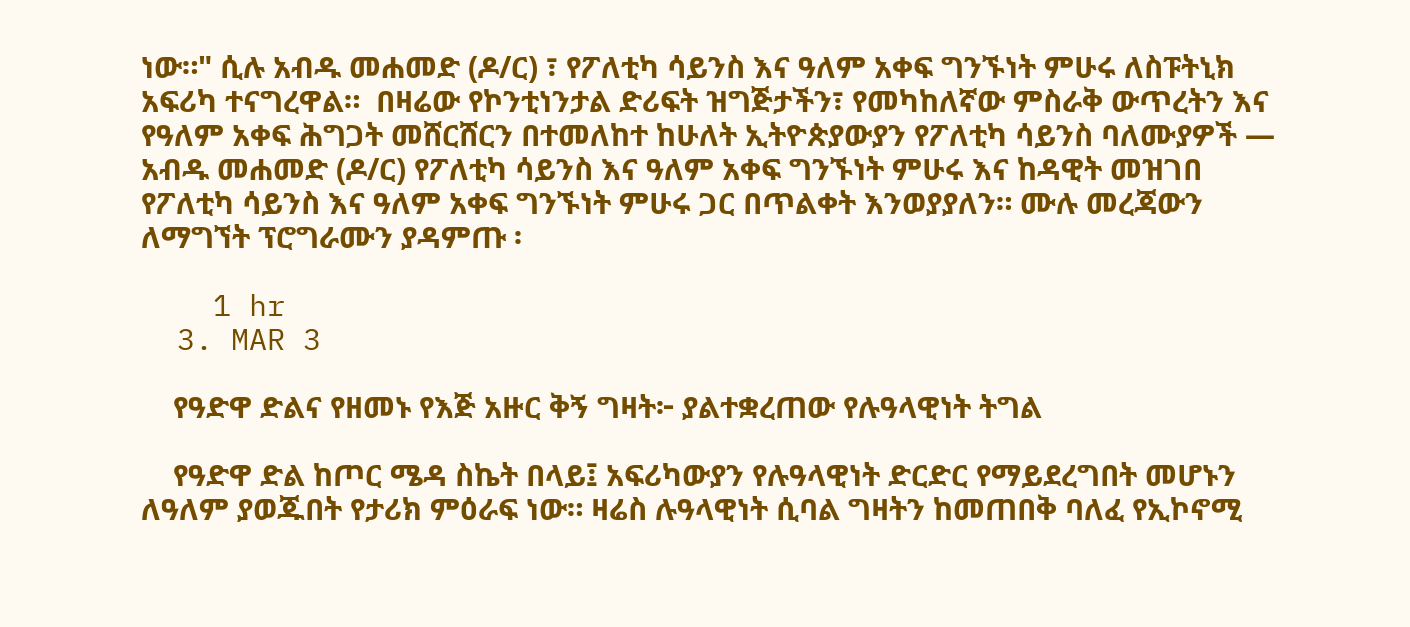ነው።" ሲሉ አብዱ መሐመድ (ዶ/ር) ፣ የፖለቲካ ሳይንስ እና ዓለም አቀፍ ግንኙነት ምሁሩ ለስፑትኒክ አፍሪካ ተናግረዋል።  በዛሬው የኮንቲነንታል ድሪፍት ዝግጅታችን፣ የመካከለኛው ምስራቅ ውጥረትን እና የዓለም አቀፍ ሕግጋት መሸርሸርን በተመለከተ ከሁለት ኢትዮጵያውያን የፖለቲካ ሳይንስ ባለሙያዎች — አብዱ መሐመድ (ዶ/ር) የፖለቲካ ሳይንስ እና ዓለም አቀፍ ግንኙነት ምሁሩ እና ከዳዊት መዝገበ የፖለቲካ ሳይንስ እና ዓለም አቀፍ ግንኙነት ምሁሩ ጋር በጥልቀት እንወያያለን። ሙሉ መረጃውን ለማግኘት ፕሮግራሙን ያዳምጡ ፡

    1 hr
  3. MAR 3

    የዓድዋ ድልና የዘመኑ የእጅ አዙር ቅኝ ግዛት፦ ያልተቋረጠው የሉዓላዊነት ትግል

    የዓድዋ ድል ከጦር ሜዳ ስኬት በላይ፤ አፍሪካውያን የሉዓላዊነት ድርድር የማይደረግበት መሆኑን ለዓለም ያወጁበት የታሪክ ምዕራፍ ነው። ዛሬስ ሉዓላዊነት ሲባል ግዛትን ከመጠበቅ ባለፈ የኢኮኖሚ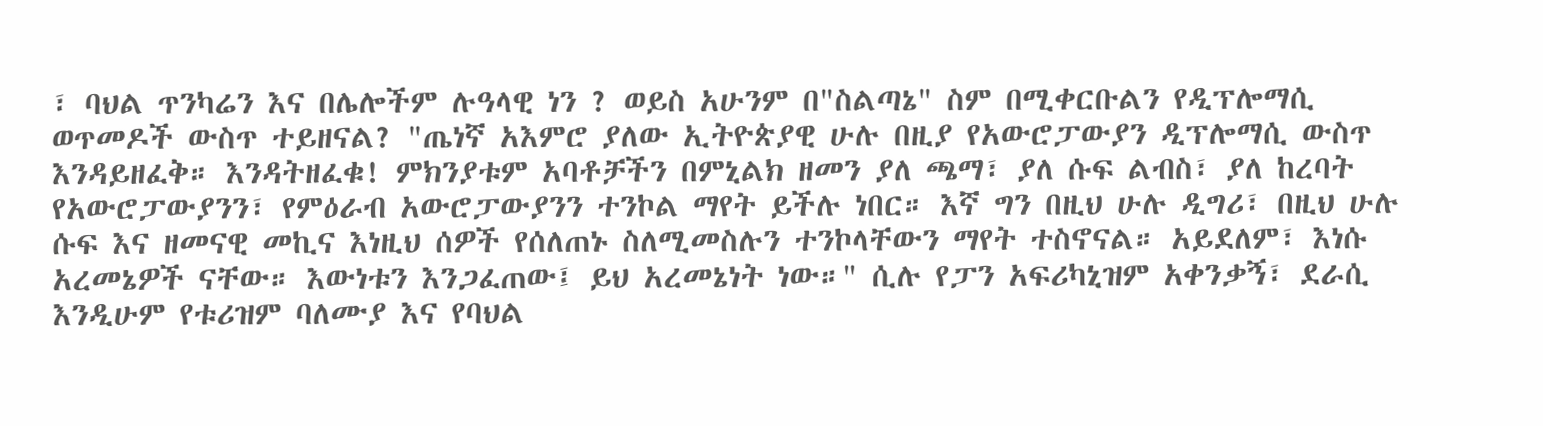፣ ባህል ጥንካሬን እና በሌሎችም ሉዓላዊ ነን ? ወይስ አሁንም በ"ስልጣኔ" ስም በሚቀርቡልን የዲፕሎማሲ ወጥመዶች ውስጥ ተይዘናል? "ጤነኛ አእምሮ ያለው ኢትዮጵያዊ ሁሉ በዚያ የአውሮፓውያን ዲፕሎማሲ ውስጥ እንዳይዘፈቅ። እንዳትዘፈቁ! ምክንያቱም አባቶቻችን በምኒልክ ዘመን ያለ ጫማ፣ ያለ ሱፍ ልብስ፣ ያለ ከረባት የአውሮፓውያንን፣ የምዕራብ አውሮፓውያንን ተንኮል ማየት ይችሉ ነበር። እኛ ግን በዚህ ሁሉ ዲግሪ፣ በዚህ ሁሉ ሱፍ እና ዘመናዊ መኪና እነዚህ ሰዎች የሰለጠኑ ስለሚመስሉን ተንኮላቸውን ማየት ተስኖናል። አይደለም፣ እነሱ አረመኔዎች ናቸው። እውነቱን እንጋፈጠው፤ ይህ አረመኔነት ነው።" ሲሉ የፓን አፍሪካኒዝም አቀንቃኝ፣ ደራሲ እንዲሁም የቱሪዝም ባለሙያ እና የባህል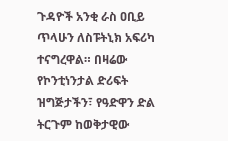ጉዳዮች አንቂ ራስ ዐቢይ ጥላሁን ለስፑትኒክ አፍሪካ ተናግረዋል። በዛሬው የኮንቲነንታል ድሪፍት ዝግጅታችን፣ የዓድዋን ድል ትርጉም ከወቅታዊው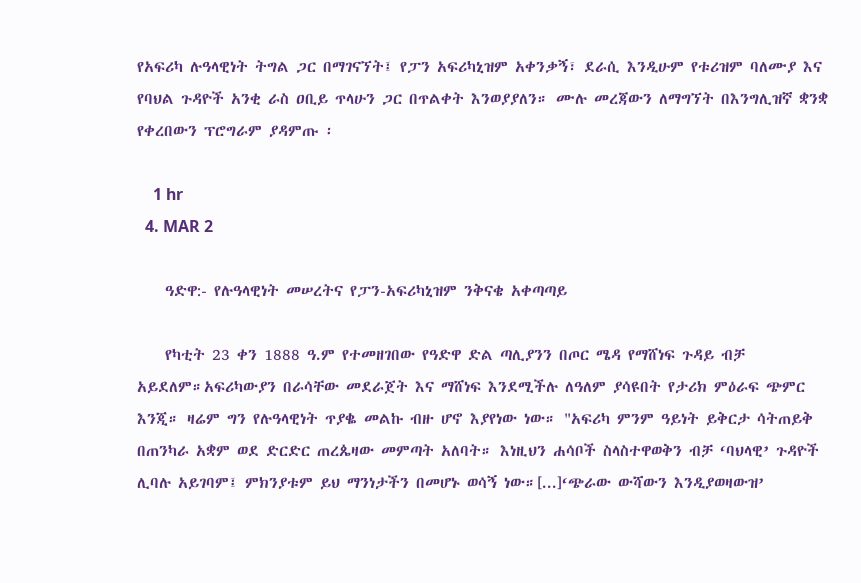የአፍሪካ ሉዓላዊነት ትግል ጋር በማገናኘት፤ የፓን አፍሪካኒዝም አቀንቃኝ፣ ደራሲ እንዲሁም የቱሪዝም ባለሙያ እና የባህል ጉዳዮች አንቂ ራስ ዐቢይ ጥላሁን ጋር በጥልቀት እንወያያለን። ሙሉ መረጃውን ለማግኘት በእንግሊዝኛ ቋንቋ የቀረበውን ፕሮግራም ያዳምጡ ፡

    1 hr
  4. MAR 2

    ዓድዋ:- የሉዓላዊነት መሠረትና የፓን-አፍሪካኒዝም ንቅናቄ አቀጣጣይ

    የካቲት 23 ቀን 1888 ዓ.ም የተመዘገበው የዓድዋ ድል ጣሊያንን በጦር ሜዳ የማሸነፍ ጉዳይ ብቻ አይደለም።አፍሪካውያን በራሳቸው መደራጀት እና ማሸነፍ እንደሚችሉ ለዓለም ያሳዩበት የታሪክ ምዕራፍ ጭምር እንጂ። ዛሬም ግን የሉዓላዊነት ጥያቈ መልኩ ብዙ ሆኖ እያየነው ነው። "አፍሪካ ምንም ዓይነት ይቅርታ ሳትጠይቅ በጠንካራ አቋም ወደ ድርድር ጠረጴዛው መምጣት አለባት። እነዚህን ሐሳቦች ስላስተዋወቅን ብቻ ‘ባህላዊ’ ጉዳዮች ሊባሉ አይገባም፤ ምክንያቱም ይህ ማንነታችን በመሆኑ ወሳኝ ነው።[...]‘ጭራው ውሻውን እንዲያወዛውዝ’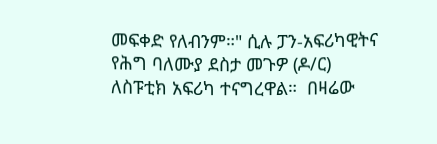መፍቀድ የለብንም።" ሲሉ ፓን-አፍሪካዊትና የሕግ ባለሙያ ደስታ መጉዎ (ዶ/ር) ለስፑቲክ አፍሪካ ተናግረዋል።  በዛሬው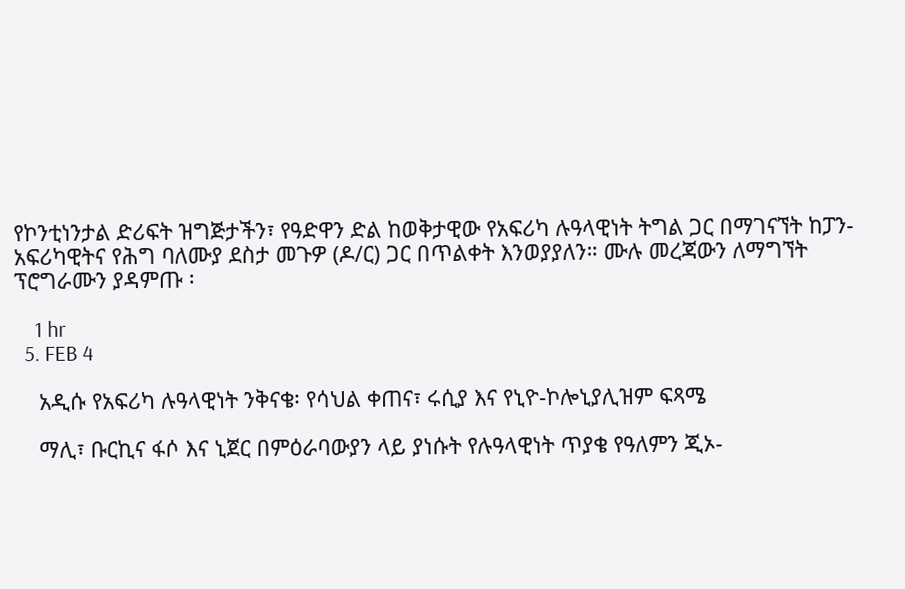የኮንቲነንታል ድሪፍት ዝግጅታችን፣ የዓድዋን ድል ከወቅታዊው የአፍሪካ ሉዓላዊነት ትግል ጋር በማገናኘት ከፓን-አፍሪካዊትና የሕግ ባለሙያ ደስታ መጉዎ (ዶ/ር) ጋር በጥልቀት እንወያያለን። ሙሉ መረጃውን ለማግኘት ፕሮግራሙን ያዳምጡ ፡

    1 hr
  5. FEB 4

    አዲሱ የአፍሪካ ሉዓላዊነት ንቅናቄ፡ የሳህል ቀጠና፣ ሩሲያ እና የኒዮ-ኮሎኒያሊዝም ፍጻሜ

    ማሊ፣ ቡርኪና ፋሶ እና ኒጀር በምዕራባውያን ላይ ያነሱት የሉዓላዊነት ጥያቄ የዓለምን ጂኦ-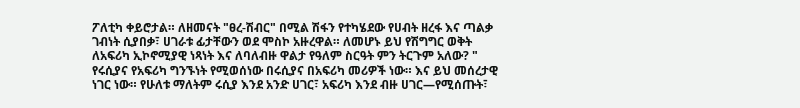ፖለቲካ ቀይሮታል። ለዘመናት "ፀረ-ሽብር" በሚል ሽፋን የተካሄደው የሀብት ዘረፋ እና ጣልቃ ገብነት ሲያበቃ፣ ሀገራቱ ፊታቸውን ወደ ሞስኮ አዙረዋል። ለመሆኑ ይህ የሽግግር ወቅት ለአፍሪካ ኢኮኖሚያዊ ነጻነት እና ለባለብዙ ዋልታ የዓለም ስርዓት ምን ትርጉም አለው? " የሩሲያና የአፍሪካ ግንኙነት የሚወሰነው በሩሲያና በአፍሪካ መሪዎች ነው። እና ይህ መሰረታዊ ነገር ነው። የሁለቱ ማለትም ሩሲያ እንደ አንድ ሀገር፣ አፍሪካ እንደ ብዙ ሀገር—የሚሰጡት፣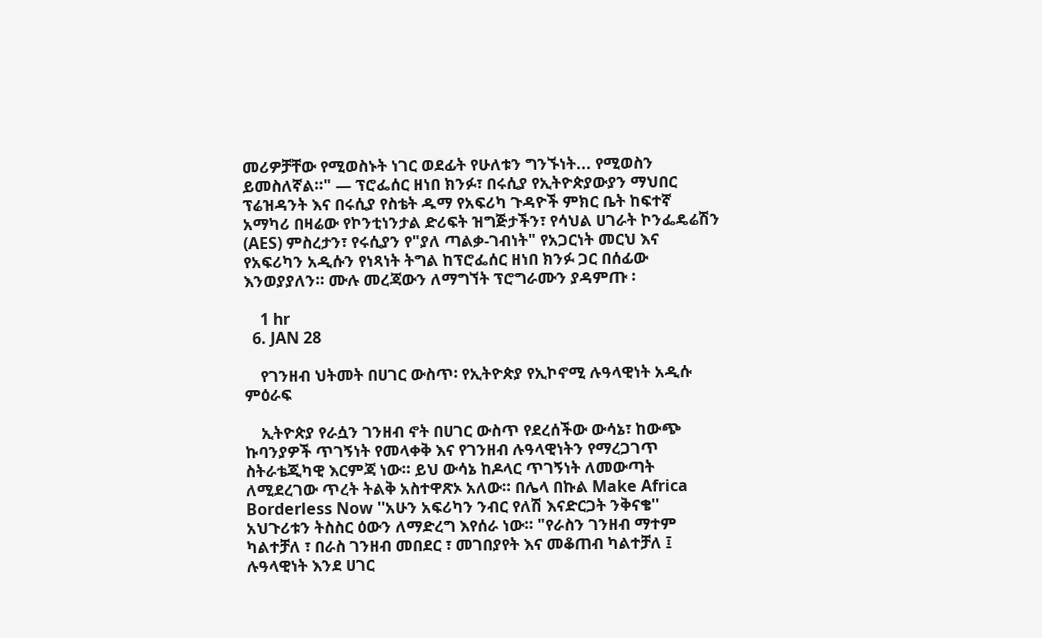መሪዎቻቸው የሚወስኑት ነገር ወደፊት የሁለቱን ግንኙነት... የሚወስን ይመስለኛል።" — ፕሮፌሰር ዘነበ ክንፉ፣ በሩሲያ የኢትዮጵያውያን ማህበር ፕሬዝዳንት እና በሩሲያ የስቴት ዱማ የአፍሪካ ጉዳዮች ምክር ቤት ከፍተኛ አማካሪ በዛሬው የኮንቲነንታል ድሪፍት ዝግጅታችን፣ የሳህል ሀገራት ኮንፌዴሬሽን (AES) ምስረታን፣ የሩሲያን የ"ያለ ጣልቃ-ገብነት" የአጋርነት መርህ እና የአፍሪካን አዲሱን የነጻነት ትግል ከፕሮፌሰር ዘነበ ክንፉ ጋር በሰፊው እንወያያለን። ሙሉ መረጃውን ለማግኘት ፕሮግራሙን ያዳምጡ ፡

    1 hr
  6. JAN 28

    የገንዘብ ህትመት በሀገር ውስጥ፡ የኢትዮጵያ የኢኮኖሚ ሉዓላዊነት አዲሱ ምዕራፍ

    ኢትዮጵያ የራሷን ገንዘብ ኖት በሀገር ውስጥ የደረሰችው ውሳኔ፣ ከውጭ ኩባንያዎች ጥገኝነት የመላቀቅ እና የገንዘብ ሉዓላዊነትን የማረጋገጥ ስትራቴጂካዊ እርምጃ ነው። ይህ ውሳኔ ከዶላር ጥገኝነት ለመውጣት ለሚደረገው ጥረት ትልቅ አስተዋጽኦ አለው። በሌላ በኩል Make Africa Borderless Now ''አሁን አፍሪካን ንብር የለሽ እናድርጋት ንቅናቄ'' አህጉሪቱን ትስስር ዕውን ለማድረግ እየሰራ ነው። "የራስን ገንዘብ ማተም ካልተቻለ ፣ በራስ ገንዘብ መበደር ፣ መገበያየት እና መቆጠብ ካልተቻለ ፤ ሉዓላዊነት እንደ ሀገር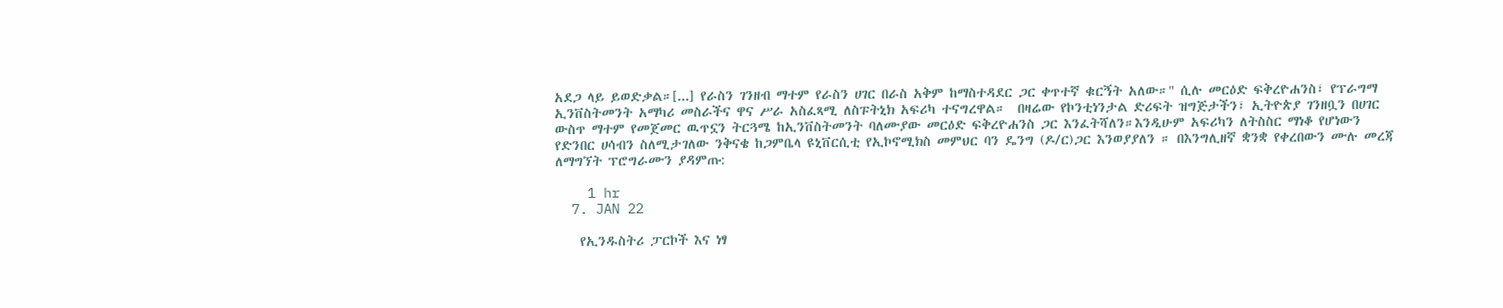አደጋ ላይ ይወድቃል።[...] የራስን ገንዘብ ማተም የራስን ሀገር በራስ አቅም ከማስተዳደር ጋር ቀጥተኛ ቁርኝት አለው።" ሲሉ መርዕድ ፍቅረዮሐንስ፣ የፕራግማ ኢንቨስትመንት አማካሪ መስራችና ዋና ሥራ አስፈጻሚ ለስፑትኒክ አፍሪካ ተናግረዋል።  በዛሬው የኮንቲነንታል ድሪፍት ዝግጅታችን፣ ኢትዮጵያ ገንዘቧን በሀገር ውስጥ ማተም የመጀመር ዉጥኗን ትርጓሜ ከኢንቨስትመንት ባለሙያው መርዕድ ፍቅረዮሐንስ ጋር እንፈትሻለን።እንዲሁም አፍሪካን ለትስስር ማነቆ የሆነውን የድንበር ሀሳብን ስለሚታገለው ንቅናቄ ከጋምቤላ ዩኒቨርሲቲ የኢኮኖሚክስ መምህር ባን ዴንግ (ዶ/ር)ጋር እንወያያለን ። በእንግሊዘኛ ቋንቋ የቀረበውን ሙሉ መረጃ ለማግኘት ፕሮግራሙን ያዳምጡ:

    1 hr
  7. JAN 22

    የኢንዱስትሪ ፓርኮች እና ነፃ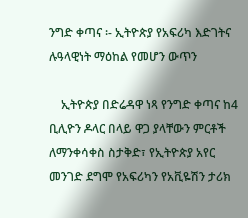ንግድ ቀጣና ፡- ኢትዮጵያ የአፍሪካ እድገትና ሉዓላዊነት ማዕከል የመሆን ውጥን

    ኢትዮጵያ በድሬዳዋ ነጻ የንግድ ቀጣና ከ4 ቢሊዮን ዶላር በላይ ዋጋ ያላቸውን ምርቶች ለማንቀሳቀስ ስታቅድ፣ የኢትዮጵያ አየር መንገድ ደግሞ የአፍሪካን የአቪዬሽን ታሪክ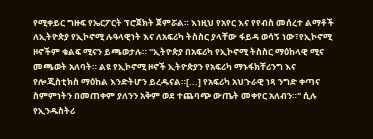የሚቀይር ግዙፍ የኤርፖርት ፕሮጀክት ጀምሯል። እነዚህ የአየር እና የየብስ መሰረተ ልማቶች ለኢትዮጵያ የኢኮኖሚ ሉዓላዊነት እና ለአፍሪካ ትስስር ያላቸው ፋይዳ ወሳኝ ነው፣የኢኮኖሚ ዞኖችም ቁልፍ ሚናን ይጫወታሉ። "ኢትዮጵያ በአፍሪካ የኢኮኖሚ ትስስር ማዕከላዊ ሚና መጫወት አለባት። ልዩ የኢኮኖሚ ዞኖች ኢትዮጵያን የአፍሪካ ማኑፋክቸሪንግ እና የሎጂስቲክስ ማዕከል እንድትሆን ይረዱናል።[...] የአፍሪካ አህጉራዊ ነጻ ንግድ ቀጣና ስምምነትን በመጠቀም ያለንን አቅም ወደ ተጨባጭ ውጤት መቀየር አለብን።" ሲሉ የኢንዱስትሪ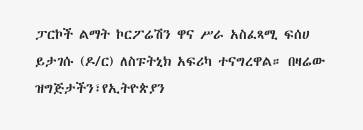ፓርኮች ልማት ኮርፖሬሽን ዋና ሥራ አስፈጻሚ ፍሰሀ ይታገሱ (ዶ/ር) ለስፑትኒክ አፍሪካ ተናግረዋል። በዛሬው ዝግጅታችን፣የኢትዮጵያን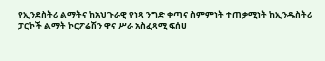የኢንደስትሪ ልማትና ከአህጉራዊ የነጻ ንግድ ቀጣና ስምምነት ተጠቃሚነት ከኢንዱስትሪ ፓርኮች ልማት ኮርፖሬሽን ዋና ሥራ አስፈጻሚ ፍሰሀ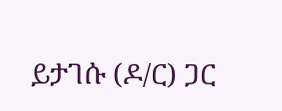ይታገሱ (ዶ/ር) ጋር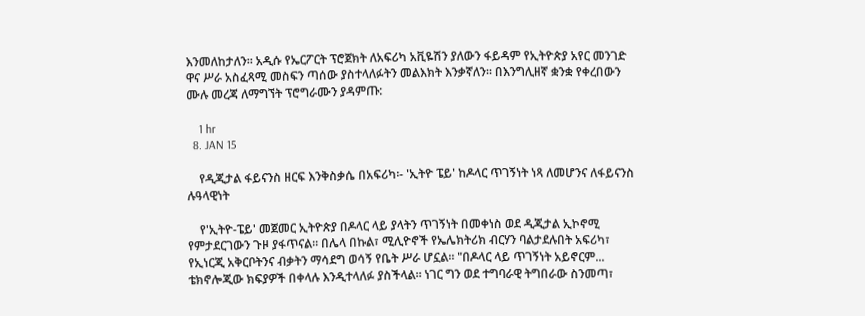እንመለከታለን። አዲሱ የኤርፖርት ፕሮጀክት ለአፍሪካ አቪዬሽን ያለውን ፋይዳም የኢትዮጵያ አየር መንገድ ዋና ሥራ አስፈጻሚ መስፍን ጣሰው ያስተላለፉትን መልእክት እንቃኛለን። በእንግሊዘኛ ቋንቋ የቀረበውን ሙሉ መረጃ ለማግኘት ፕሮግራሙን ያዳምጡ:

    1 hr
  8. JAN 15

    የዲጂታል ፋይናንስ ዘርፍ እንቅስቃሴ በአፍሪካ፡- 'ኢትዮ ፔይ' ከዶላር ጥገኝነት ነጻ ለመሆንና ለፋይናንስ ሉዓላዊነት

    የ'ኢትዮ-ፔይ' መጀመር ኢትዮጵያ በዶላር ላይ ያላትን ጥገኝነት በመቀነስ ወደ ዲጂታል ኢኮኖሚ የምታደርገውን ጉዞ ያፋጥናል። በሌላ በኩል፣ ሚሊዮኖች የኤሌክትሪክ ብርሃን ባልታደሉበት አፍሪካ፣ የኢነርጂ አቅርቦትንና ብቃትን ማሳደግ ወሳኝ የቤት ሥራ ሆኗል። "በዶላር ላይ ጥገኝነት አይኖርም... ቴክኖሎጂው ክፍያዎች በቀላሉ እንዲተላለፉ ያስችላል። ነገር ግን ወደ ተግባራዊ ትግበራው ስንመጣ፣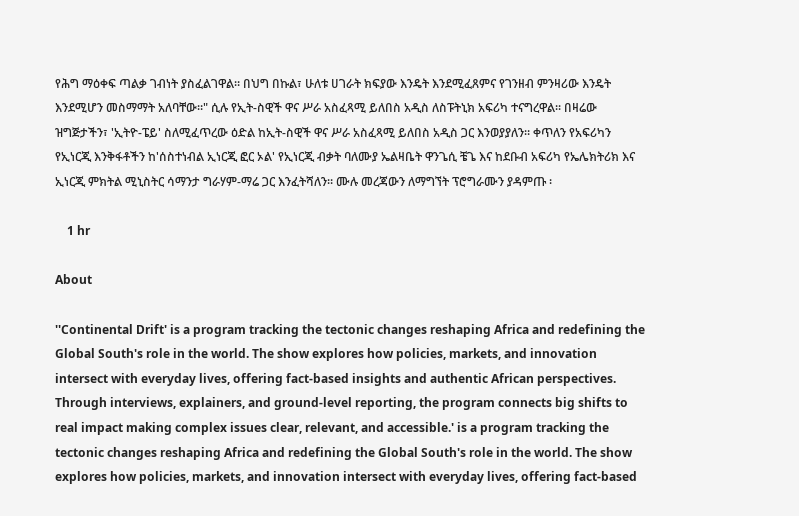የሕግ ማዕቀፍ ጣልቃ ገብነት ያስፈልገዋል። በህግ በኩል፣ ሁለቱ ሀገራት ክፍያው እንዴት እንደሚፈጸምና የገንዘብ ምንዛሪው እንዴት እንደሚሆን መስማማት አለባቸው።" ሲሉ የኢት-ስዊች ዋና ሥራ አስፈጻሚ ይለበስ አዲስ ለስፑትኒክ አፍሪካ ተናግረዋል፡፡ በዛሬው ዝግጅታችን፣ 'ኢትዮ-ፔይ' ስለሚፈጥረው ዕድል ከኢት-ስዊች ዋና ሥራ አስፈጻሚ ይለበስ አዲስ ጋር እንወያያለን። ቀጥለን የአፍሪካን የኢነርጂ እንቅፋቶችን ከ'ሰስተነብል ኢነርጂ ፎር ኦል' የኢነርጂ ብቃት ባለሙያ ኤልዛቤት ዋንጌሲ ቼጌ እና ከደቡብ አፍሪካ የኤሌክትሪክ እና ኢነርጂ ምክትል ሚኒስትር ሳማንታ ግራሃም-ማሬ ጋር እንፈትሻለን። ሙሉ መረጃውን ለማግኘት ፕሮግራሙን ያዳምጡ ፡

    1 hr

About

''Continental Drift' is a program tracking the tectonic changes reshaping Africa and redefining the Global South's role in the world. The show explores how policies, markets, and innovation intersect with everyday lives, offering fact-based insights and authentic African perspectives. Through interviews, explainers, and ground-level reporting, the program connects big shifts to real impact making complex issues clear, relevant, and accessible.' is a program tracking the tectonic changes reshaping Africa and redefining the Global South's role in the world. The show explores how policies, markets, and innovation intersect with everyday lives, offering fact-based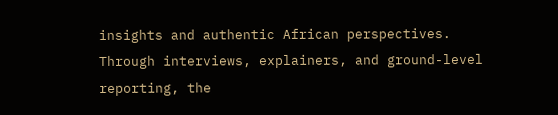insights and authentic African perspectives. Through interviews, explainers, and ground-level reporting, the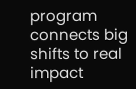program connects big shifts to real impact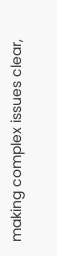making complex issues clear,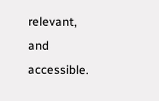relevant, and accessible.